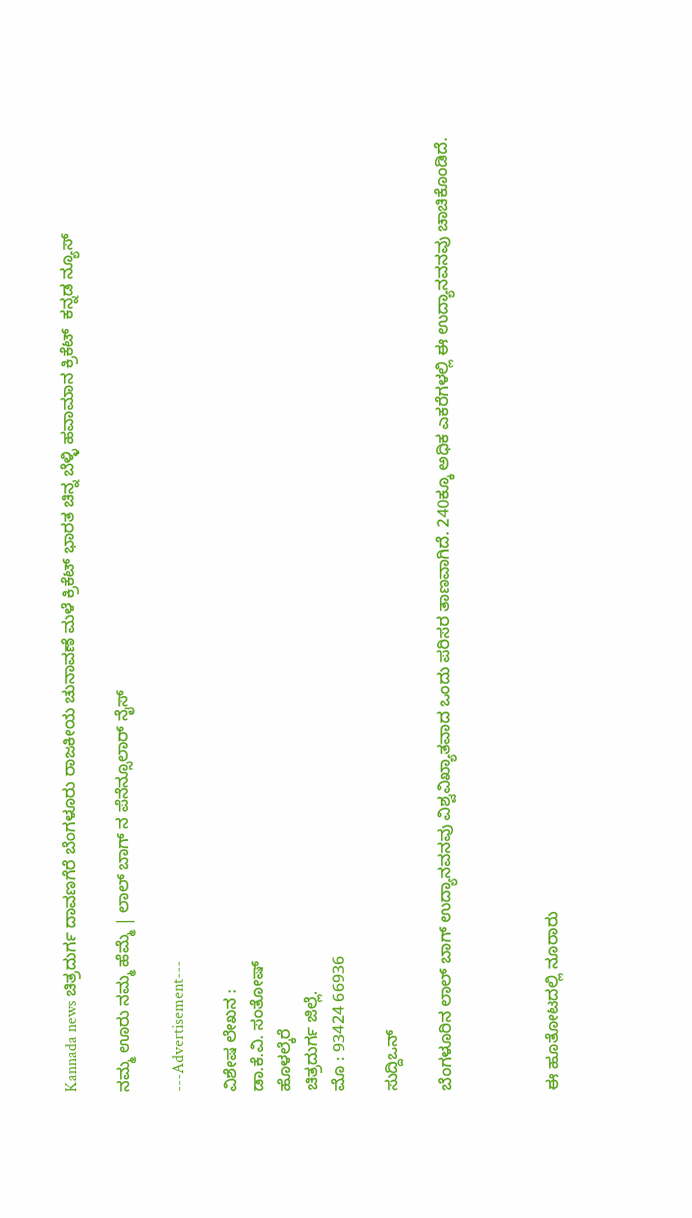Kannada news ಚಿತ್ರದುರ್ಗ ದಾವಣಗೆರೆ ಬೆಂಗಳೂರು ರಾಜಕೀಯ ಚುನಾವಣೆ ಮಳೆ ಕ್ರಿಕೆಟ್ ಭಾರತ ಚಿನ್ನ ಬೆಳ್ಳಿ ಹವಾಮಾನ ಕ್ರಿಕೆಟ್  ಕನ್ನಡ ನ್ಯೂಸ್

ನಮ್ಮ ಊರು ನಮ್ಮ ಹೆಮ್ಮೆ | ಲಾಲ್ ಬಾಗ್ ನ ಪೆನೆನ್ಸೂಲಾರ್ ನೈಸ್

---Advertisement---

ವಿಶೇಷ ಲೇಖನ :
ಡಾ.ಕೆ.ವಿ. ಸಂತೋಷ್
ಹೊಳಲ್ಕೆರೆ
ಚಿತ್ರದುರ್ಗ ಜಿಲ್ಲೆ.
ಮೊ : 93424 66936

ಸುದ್ದಿಒನ್

ಬೆಂಗಳೂರಿನ ಲಾಲ್ ಬಾಗ್ ಉದ್ಯಾನವನವು ವಿಶ್ವವಿಖ್ಯಾತವಾದ ಒಂದು ಪರಿಸರ ತಾಣವಾಗಿದೆ. 240ಕ್ಕೂ ಅಧಿಕ ಎಕರೆಗಳಲ್ಲಿ ಈ ಉದ್ಯಾನವನವು ಚಾಚಿಕೊಂಡಿದೆ.



ಈ ಹೂತೋಟದಲ್ಲಿ ನೂರಾರು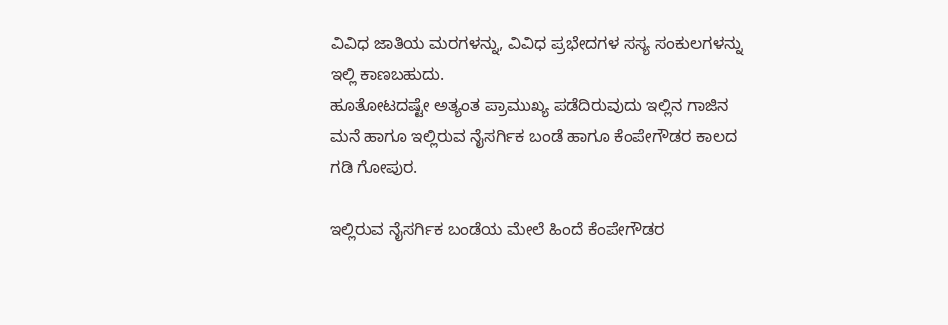ವಿವಿಧ ಜಾತಿಯ ಮರಗಳನ್ನು, ವಿವಿಧ ಪ್ರಭೇದಗಳ ಸಸ್ಯ ಸಂಕುಲಗಳನ್ನು ಇಲ್ಲಿ ಕಾಣಬಹುದು.
ಹೂತೋಟದಷ್ಟೇ ಅತ್ಯಂತ ಪ್ರಾಮುಖ್ಯ ಪಡೆದಿರುವುದು ಇಲ್ಲಿನ ಗಾಜಿನ ಮನೆ ಹಾಗೂ ಇಲ್ಲಿರುವ ನೈಸರ್ಗಿಕ ಬಂಡೆ ಹಾಗೂ ಕೆಂಪೇಗೌಡರ ಕಾಲದ ಗಡಿ ಗೋಪುರ.

ಇಲ್ಲಿರುವ ನೈಸರ್ಗಿಕ ಬಂಡೆಯ ಮೇಲೆ ಹಿಂದೆ ಕೆಂಪೇಗೌಡರ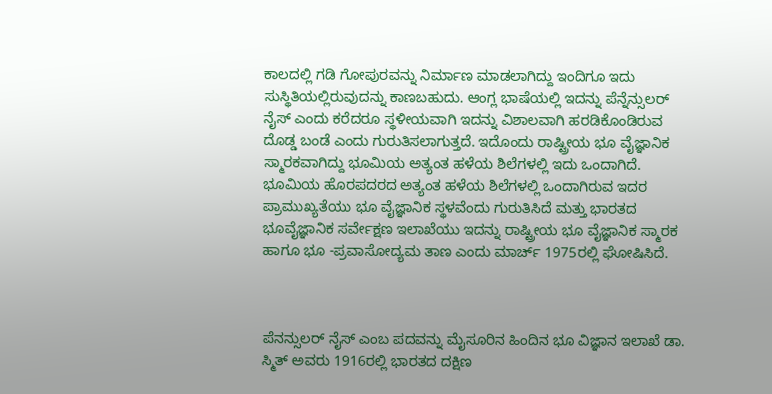ಕಾಲದಲ್ಲಿ ಗಡಿ ಗೋಪುರವನ್ನು ನಿರ್ಮಾಣ ಮಾಡಲಾಗಿದ್ದು ಇಂದಿಗೂ ಇದು ಸುಸ್ಥಿತಿಯಲ್ಲಿರುವುದನ್ನು ಕಾಣಬಹುದು. ಆಂಗ್ಲ ಭಾಷೆಯಲ್ಲಿ ಇದನ್ನು ಪೆನ್ನೆನ್ಸುಲರ್ ನೈಸ್ ಎಂದು ಕರೆದರೂ ಸ್ಥಳೀಯವಾಗಿ ಇದನ್ನು ವಿಶಾಲವಾಗಿ ಹರಡಿಕೊಂಡಿರುವ ದೊಡ್ಡ ಬಂಡೆ ಎಂದು ಗುರುತಿಸಲಾಗುತ್ತದೆ. ಇದೊಂದು ರಾಷ್ಟ್ರೀಯ ಭೂ ವೈಜ್ಞಾನಿಕ ಸ್ಮಾರಕವಾಗಿದ್ದು ಭೂಮಿಯ ಅತ್ಯಂತ ಹಳೆಯ ಶಿಲೆಗಳಲ್ಲಿ ಇದು ಒಂದಾಗಿದೆ. ಭೂಮಿಯ ಹೊರಪದರದ ಅತ್ಯಂತ ಹಳೆಯ ಶಿಲೆಗಳಲ್ಲಿ ಒಂದಾಗಿರುವ ಇದರ ಪ್ರಾಮುಖ್ಯತೆಯು ಭೂ ವೈಜ್ಞಾನಿಕ ಸ್ಥಳವೆಂದು ಗುರುತಿಸಿದೆ ಮತ್ತು ಭಾರತದ ಭೂವೈಜ್ಞಾನಿಕ ಸರ್ವೇಕ್ಷಣ ಇಲಾಖೆಯು ಇದನ್ನು ರಾಷ್ಟ್ರೀಯ ಭೂ ವೈಜ್ಞಾನಿಕ ಸ್ಮಾರಕ ಹಾಗೂ ಭೂ -ಪ್ರವಾಸೋದ್ಯಮ ತಾಣ ಎಂದು ಮಾರ್ಚ್ 1975ರಲ್ಲಿ ಘೋಷಿಸಿದೆ.



ಪೆನನ್ಸುಲರ್ ನೈಸ್ ಎಂಬ ಪದವನ್ನು ಮೈಸೂರಿನ ಹಿಂದಿನ ಭೂ ವಿಜ್ಞಾನ ಇಲಾಖೆ ಡಾ. ಸ್ಮಿತ್ ಅವರು 1916ರಲ್ಲಿ ಭಾರತದ ದಕ್ಷಿಣ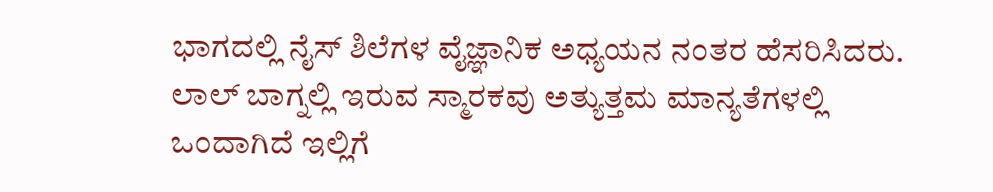ಭಾಗದಲ್ಲಿ ನೈಸ್ ಶಿಲೆಗಳ ವೈಜ್ಞಾನಿಕ ಅಧ್ಯಯನ ನಂತರ ಹೆಸರಿಸಿದರು.
ಲಾಲ್ ಬಾಗ್ನಲ್ಲಿ ಇರುವ ಸ್ಮಾರಕವು ಅತ್ಯುತ್ತಮ ಮಾನ್ಯತೆಗಳಲ್ಲಿ ಒಂದಾಗಿದೆ ಇಲ್ಲಿಗೆ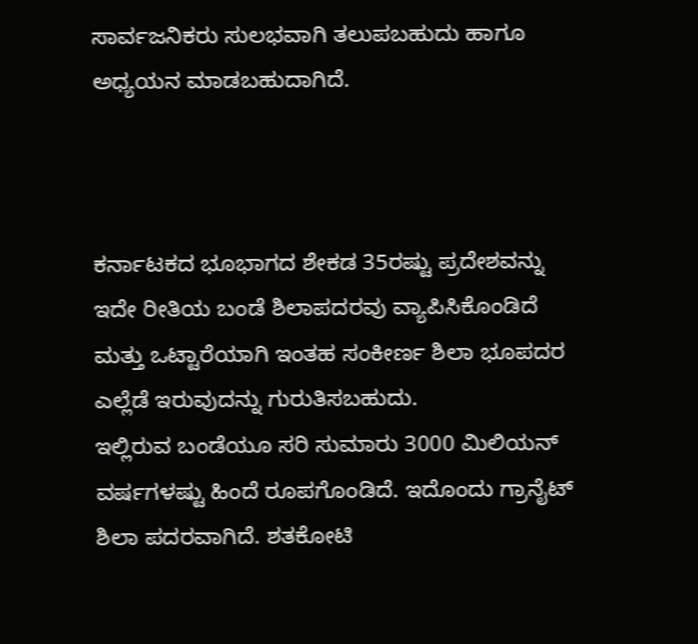ಸಾರ್ವಜನಿಕರು ಸುಲಭವಾಗಿ ತಲುಪಬಹುದು ಹಾಗೂ ಅಧ್ಯಯನ ಮಾಡಬಹುದಾಗಿದೆ.



ಕರ್ನಾಟಕದ ಭೂಭಾಗದ ಶೇಕಡ 35ರಷ್ಟು ಪ್ರದೇಶವನ್ನು ಇದೇ ರೀತಿಯ ಬಂಡೆ ಶಿಲಾಪದರವು ವ್ಯಾಪಿಸಿಕೊಂಡಿದೆ ಮತ್ತು ಒಟ್ಟಾರೆಯಾಗಿ ಇಂತಹ ಸಂಕೀರ್ಣ ಶಿಲಾ ಭೂಪದರ ಎಲ್ಲೆಡೆ ಇರುವುದನ್ನು ಗುರುತಿಸಬಹುದು.
ಇಲ್ಲಿರುವ ಬಂಡೆಯೂ ಸರಿ ಸುಮಾರು 3000 ಮಿಲಿಯನ್ ವರ್ಷಗಳಷ್ಟು ಹಿಂದೆ ರೂಪಗೊಂಡಿದೆ. ಇದೊಂದು ಗ್ರಾನೈಟ್ ಶಿಲಾ ಪದರವಾಗಿದೆ. ಶತಕೋಟಿ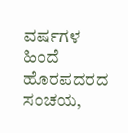ವರ್ಷಗಳ ಹಿಂದೆ ಹೊರಪದರದ ಸಂಚಯ,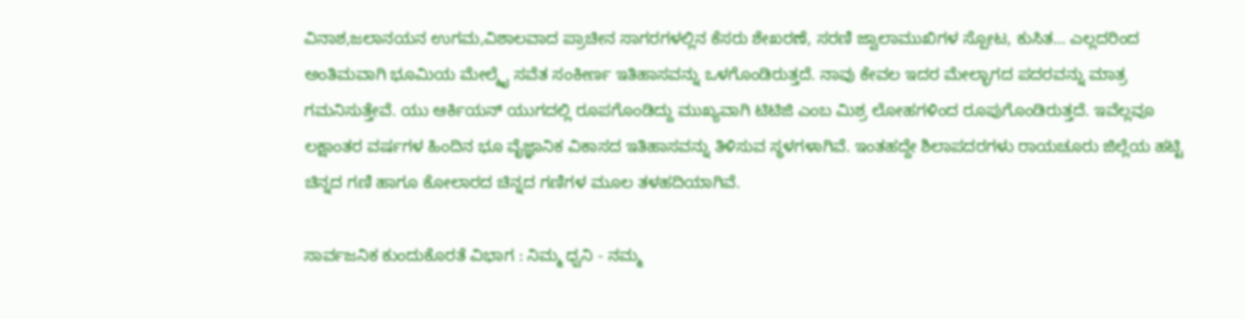ವಿನಾಶ,ಜಲಾನಯನ ಉಗಮ,ವಿಶಾಲವಾದ ಪ್ರಾಚೀನ ಸಾಗರಗಳಲ್ಲಿನ ಕೆಸರು ಶೇಖರಣೆ, ಸರಣಿ ಜ್ವಾಲಾಮುಖಿಗಳ ಸ್ಪೋಟ, ಕುಸಿತ… ಎಲ್ಲದರಿಂದ ಅಂತಿಮವಾಗಿ ಭೂಮಿಯ ಮೇಲ್ಮೈ ಸವೆತ ಸಂಕೀರ್ಣ ಇತಿಹಾಸವನ್ನು ಒಳಗೊಂಡಿರುತ್ತದೆ. ನಾವು ಕೇವಲ ಇದರ ಮೇಲ್ಭಾಗದ ಪದರವನ್ನು ಮಾತ್ರ ಗಮನಿಸುತ್ತೇವೆ. ಯು ಆರ್ಕಿಯನ್ ಯುಗದಲ್ಲಿ ರೂಪಗೊಂಡಿದ್ದು ಮುಖ್ಯವಾಗಿ ಟಿಟಿಜಿ ಎಂಬ ಮಿಶ್ರ ಲೋಹಗಳಿಂದ ರೂಪುಗೊಂಡಿರುತ್ತದೆ. ಇವೆಲ್ಲವೂ ಲಕ್ಷಾಂತರ ವರ್ಷಗಳ ಹಿಂದಿನ ಭೂ ವೈಜ್ಞಾನಿಕ ವಿಕಾಸದ ಇತಿಹಾಸವನ್ನು ತಿಳಿಸುವ ಸ್ಥಳಗಳಾಗಿವೆ. ಇಂತಹದ್ದೇ ಶಿಲಾಪದರಗಳು ರಾಯಚೂರು ಜಿಲ್ಲೆಯ ಹಟ್ಟಿ ಚಿನ್ನದ ಗಣಿ ಹಾಗೂ ಕೋಲಾರದ ಚಿನ್ನದ ಗಣಿಗಳ ಮೂಲ ತಳಹದಿಯಾಗಿವೆ.

ಸಾರ್ವಜನಿಕ ಕುಂದುಕೊರತೆ ವಿಭಾಗ : ನಿಮ್ಮ ಧ್ವನಿ - ನಮ್ಮ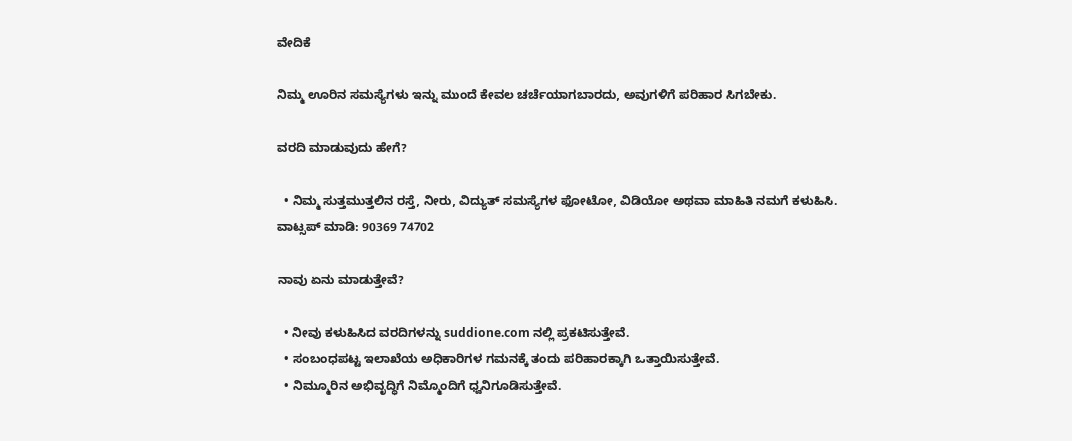ವೇದಿಕೆ

ನಿಮ್ಮ ಊರಿನ ಸಮಸ್ಯೆಗಳು ಇನ್ನು ಮುಂದೆ ಕೇವಲ ಚರ್ಚೆಯಾಗಬಾರದು, ಅವುಗಳಿಗೆ ಪರಿಹಾರ ಸಿಗಬೇಕು.

ವರದಿ ಮಾಡುವುದು ಹೇಗೆ?

  • ನಿಮ್ಮ ಸುತ್ತಮುತ್ತಲಿನ ರಸ್ತೆ, ನೀರು, ವಿದ್ಯುತ್ ಸಮಸ್ಯೆಗಳ ಫೋಟೋ, ವಿಡಿಯೋ ಅಥವಾ ಮಾಹಿತಿ ನಮಗೆ ಕಳುಹಿಸಿ.
ವಾಟ್ಸಪ್ ಮಾಡಿ: 90369 74702

ನಾವು ಏನು ಮಾಡುತ್ತೇವೆ?

  • ನೀವು ಕಳುಹಿಸಿದ ವರದಿಗಳನ್ನು suddione.com ನಲ್ಲಿ ಪ್ರಕಟಿಸುತ್ತೇವೆ.
  • ಸಂಬಂಧಪಟ್ಟ ಇಲಾಖೆಯ ಅಧಿಕಾರಿಗಳ ಗಮನಕ್ಕೆ ತಂದು ಪರಿಹಾರಕ್ಕಾಗಿ ಒತ್ತಾಯಿಸುತ್ತೇವೆ.
  • ನಿಮ್ಮೂರಿನ ಅಭಿವೃದ್ಧಿಗೆ ನಿಮ್ಮೊಂದಿಗೆ ಧ್ವನಿಗೂಡಿಸುತ್ತೇವೆ.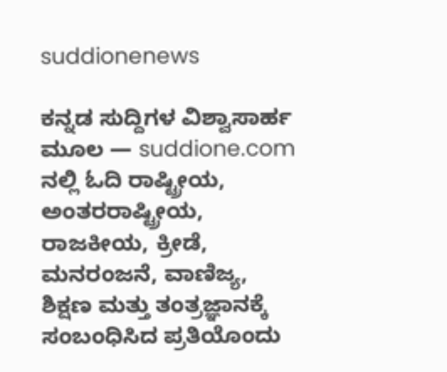suddionenews

ಕನ್ನಡ ಸುದ್ದಿಗಳ ವಿಶ್ವಾಸಾರ್ಹ ಮೂಲ — suddione.com ನಲ್ಲಿ ಓದಿ ರಾಷ್ಟ್ರೀಯ, ಅಂತರರಾಷ್ಟ್ರೀಯ, ರಾಜಕೀಯ, ಕ್ರೀಡೆ, ಮನರಂಜನೆ, ವಾಣಿಜ್ಯ, ಶಿಕ್ಷಣ ಮತ್ತು ತಂತ್ರಜ್ಞಾನಕ್ಕೆ ಸಂಬಂಧಿಸಿದ ಪ್ರತಿಯೊಂದು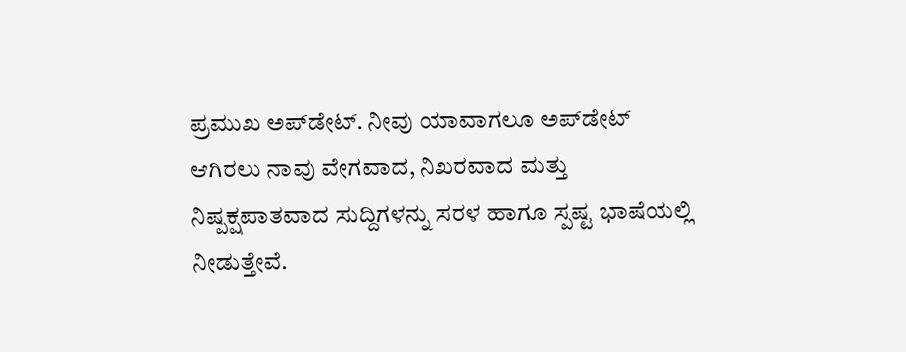ಪ್ರಮುಖ ಅಪ್‌ಡೇಟ್. ನೀವು ಯಾವಾಗಲೂ ಅಪ್‌ಡೇಟ್ ಆಗಿರಲು ನಾವು ವೇಗವಾದ, ನಿಖರವಾದ ಮತ್ತು ನಿಷ್ಪಕ್ಷಪಾತವಾದ ಸುದ್ದಿಗಳನ್ನು ಸರಳ ಹಾಗೂ ಸ್ಪಷ್ಟ ಭಾಷೆಯಲ್ಲಿ ನೀಡುತ್ತೇವೆ.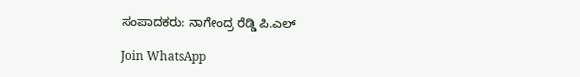ಸಂಪಾದಕರು: ನಾಗೇಂದ್ರ ರೆಡ್ಡಿ ಪಿ.ಎಲ್

Join WhatsApp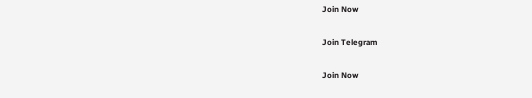Join Now

Join Telegram

Join Now